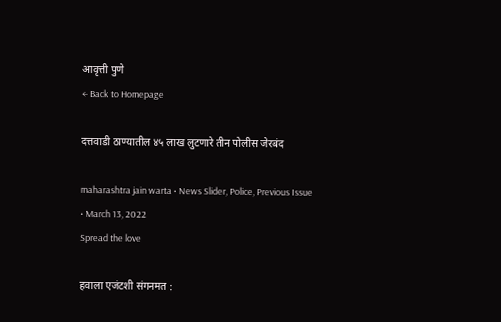आवृत्ती पुणे
← Back to Homepage

दत्तवाडी ठाण्यातील ४५ लाख लुटणारे तीन पोलीस जेरबंद

maharashtra jain warta • News Slider, Police, Previous Issue • March 13, 2022
Spread the love

हवाला एजंटशी संगनमत :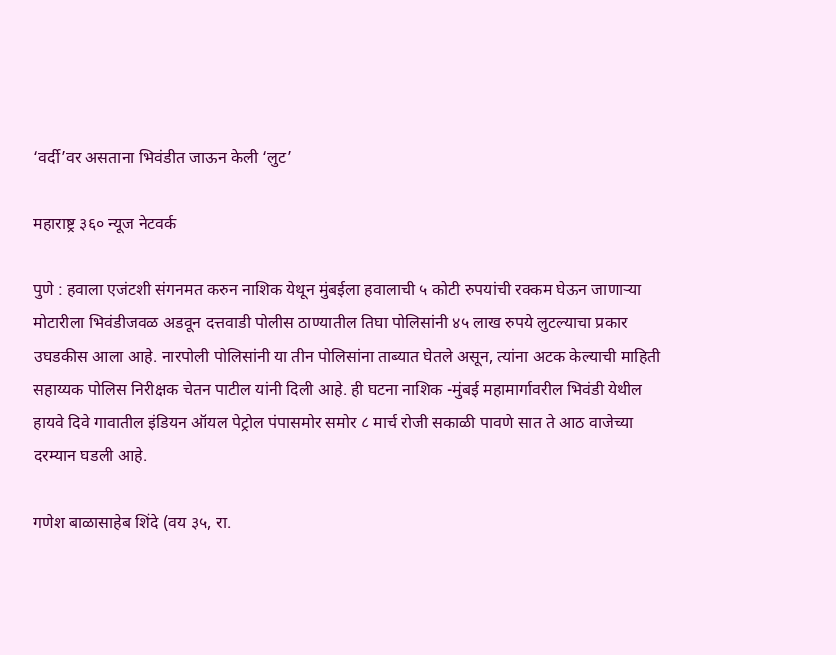‘वर्दी’वर असताना भिवंडीत जाऊन केली ‘लुट’

महाराष्ट्र ३६० न्यूज नेटवर्क

पुणे : हवाला एजंटशी संगनमत करुन नाशिक येथून मुंबईला हवालाची ५ कोटी रुपयांची रक्कम घेऊन जाणाऱ्या मोटारीला भिवंडीजवळ अडवून दत्तवाडी पोलीस ठाण्यातील तिघा पोलिसांनी ४५ लाख रुपये लुटल्याचा प्रकार उघडकीस आला आहे. नारपोली पोलिसांनी या तीन पोलिसांना ताब्यात घेतले असून, त्यांना अटक केल्याची माहिती सहाय्यक पोलिस निरीक्षक चेतन पाटील यांनी दिली आहे. ही घटना नाशिक -मुंबई महामार्गावरील भिवंडी येथील हायवे दिवे गावातील इंडियन ऑयल पेट्रोल पंपासमोर समोर ८ मार्च रोजी सकाळी पावणे सात ते आठ वाजेच्या दरम्यान घडली आहे.

गणेश बाळासाहेब शिंदे (वय ३५, रा.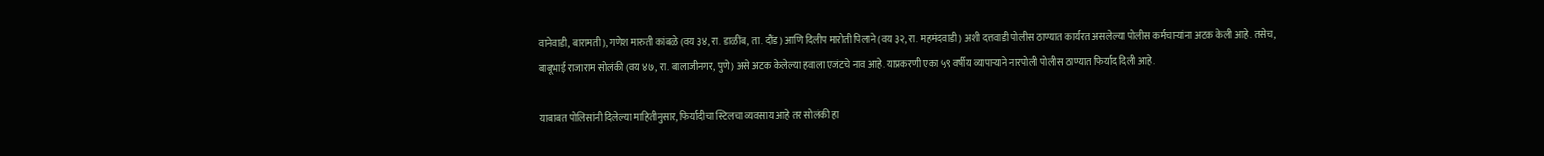वानेवाडी, बारामती), गणेश मारुती कांबळे (वय ३४, रा. डाळींब, ता. दौंड) आणि दिलीप मारोती पिलाने (वय ३२, रा. महमंदवाडी) अशी दत्तवाडी पोलीस ठाण्यात कार्यरत असलेल्या पोलीस कर्मचार्‍यांना अटक केली आहे. तसेच,
बाबूभाई राजाराम सोलंकी (वय ४७, रा. बालाजीनगर, पुणे) असे अटक केलेल्या हवाला एजंटचे नाव आहे. याप्रकरणी एका ५९ वर्षीय व्यापाऱ्याने नारपोली पोलीस ठाण्यात फिर्याद दिली आहे.

याबाबत पोलिसांनी दिलेल्या माहितीनुसार, फिर्यादीचा स्टिलचा व्यवसाय आहे तर सोलंकी हा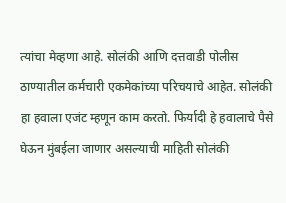त्यांचा मेव्हणा आहे. सोलंकी आणि दत्तवाडी पोलीस ठाण्यातील कर्मचारी एकमेकांच्या परिचयाचे आहेत. सोलंकी हा हवाला एजंट म्हणून काम करतो. फिर्यादी हे हवालाचे पैसे घेऊन मुंबईला जाणार असल्याची माहिती सोलंकी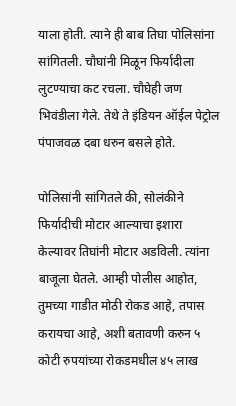याला होती. त्याने ही बाब तिघा पोलिसांना सांगितली. चौघांनी मिळून फिर्यादीला लुटण्याचा कट रचला. चौघेही जण भिवंडीला गेले. तेथे ते इंडियन ऑईल पेट्रोल पंपाजवळ दबा धरुन बसले होते.

पोलिसांनी सांगितले की, सोलंकीने फिर्यादीची मोटार आल्याचा इशारा केल्यावर तिघांनी मोटार अडविली. त्यांना बाजूला घेतले. आम्ही पोलीस आहोत, तुमच्या गाडीत मोठी रोकड आहे, तपास करायचा आहे, अशी बतावणी करुन ५ कोटी रुपयांच्या रोकडमधील ४५ लाख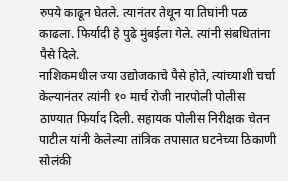रुपये काढून घेतले. त्यानंतर तेथून या तिघांनी पळ काढला. फिर्यादी हे पुढे मुंबईला गेले. त्यांनी संबधितांना पैसे दिले.
नाशिकमधील ज्या उद्योजकाचे पैसे होते, त्यांच्याशी चर्चा केल्यानंतर त्यांनी १० मार्च रोजी नारपोली पोलीस ठाण्यात फिर्याद दिली. सहायक पोलीस निरीक्षक चेतन पाटील यांनी केलेल्या तांत्रिक तपासात घटनेच्या ठिकाणी सोलंकी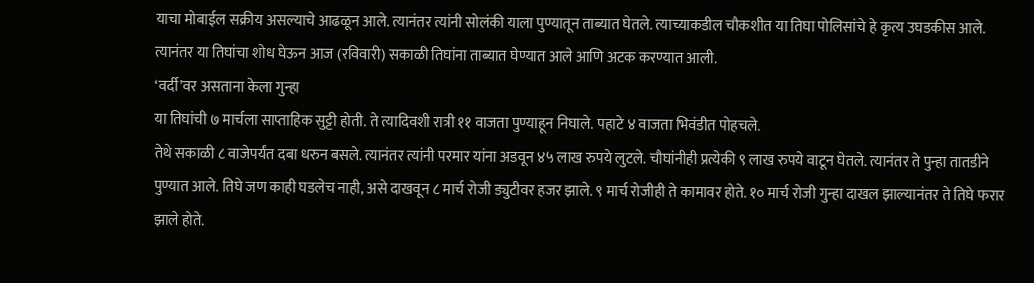याचा मोबाईल सक्रीय असल्याचे आढळून आले. त्यानंतर त्यांनी सोलंकी याला पुण्यातून ताब्यात घेतले. त्याच्याकडील चौकशीत या तिघा पोलिसांचे हे कृत्य उघडकीस आले. त्यानंतर या तिघांचा शोध घेऊन आज (रविवारी) सकाळी तिघांना ताब्यात घेण्यात आले आणि अटक करण्यात आली.
‘वर्दी’वर असताना केला गुन्हा
या तिघांची ७ मार्चला साप्ताहिक सुट्टी होती. ते त्यादिवशी रात्री ११ वाजता पुण्याहून निघाले. पहाटे ४ वाजता भिवंडीत पोहचले.
तेथे सकाळी ८ वाजेपर्यंत दबा धरुन बसले. त्यानंतर त्यांनी परमार यांना अडवून ४५ लाख रुपये लुटले. चौघांनीही प्रत्येकी ९ लाख रुपये वाटून घेतले. त्यानंतर ते पुन्हा तातडीने पुण्यात आले. तिघे जण काही घडलेच नाही, असे दाखवून ८ मार्च रोजी ड्युटीवर हजर झाले. ९ मार्च रोजीही ते कामावर होते. १० मार्च रोजी गुन्हा दाखल झाल्यानंतर ते तिघे फरार झाले होते.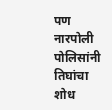पण नारपोली पोलिसांनी तिघांचा शोध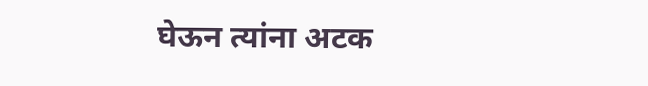घेऊन त्यांना अटक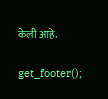केली आहे.

get_footer();